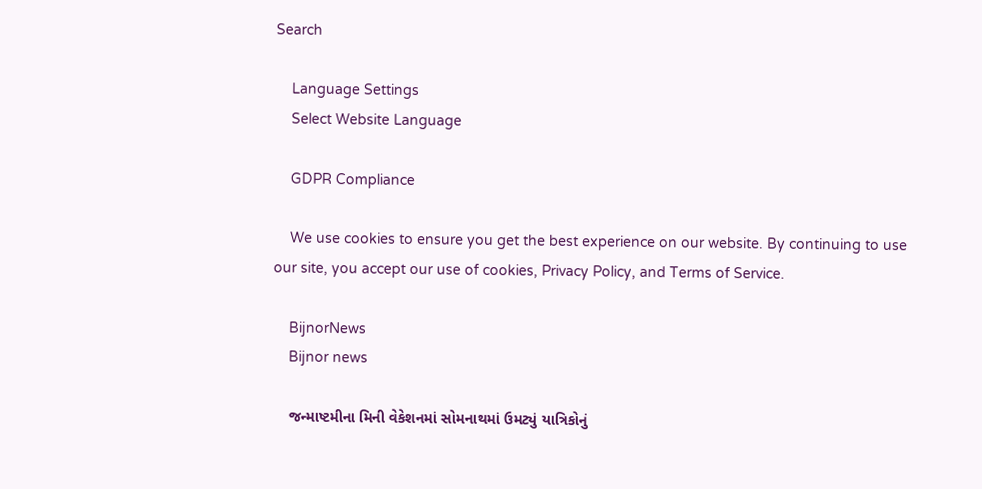Search

    Language Settings
    Select Website Language

    GDPR Compliance

    We use cookies to ensure you get the best experience on our website. By continuing to use our site, you accept our use of cookies, Privacy Policy, and Terms of Service.

    BijnorNews
    Bijnor news

    જન્માષ્ટમીના મિની વેકેશનમાં સોમનાથમાં ઉમટ્યું યાત્રિકોનું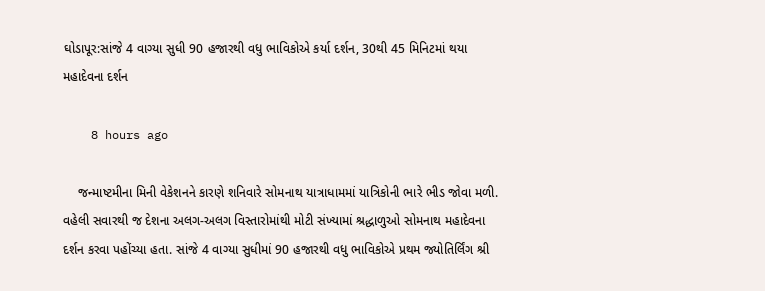ઘોડાપૂર:સાંજે 4 વાગ્યા સુધી 90 હજારથી વધુ ભાવિકોએ કર્યા દર્શન, 30થી 45 મિનિટમાં થયા મહાદેવના દર્શન

    8 hours ago

    જન્માષ્ટમીના મિની વેકેશનને કારણે શનિવારે સોમનાથ યાત્રાધામમાં યાત્રિકોની ભારે ભીડ જોવા મળી. વહેલી સવારથી જ દેશના અલગ-અલગ વિસ્તારોમાંથી મોટી સંખ્યામાં શ્રદ્ધાળુઓ સોમનાથ મહાદેવના દર્શન કરવા પહોંચ્યા હતા. સાંજે 4 વાગ્યા સુધીમાં 90 હજારથી વધુ ભાવિકોએ પ્રથમ જ્યોતિર્લિંગ શ્રી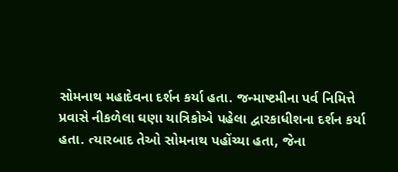સોમનાથ મહાદેવના દર્શન કર્યા હતા. જન્માષ્ટમીના પર્વ નિમિત્તે પ્રવાસે નીકળેલા ઘણા યાત્રિકોએ પહેલા દ્વારકાધીશના દર્શન કર્યા હતા. ત્યારબાદ તેઓ સોમનાથ પહોંચ્યા હતા, જેના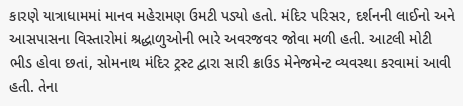કારણે યાત્રાધામમાં માનવ મહેરામણ ઉમટી પડ્યો હતો. મંદિર પરિસર, દર્શનની લાઈનો અને આસપાસના વિસ્તારોમાં શ્રદ્ધાળુઓની ભારે અવરજવર જોવા મળી હતી. આટલી મોટી ભીડ હોવા છતાં, સોમનાથ મંદિર ટ્રસ્ટ દ્વારા સારી ક્રાઉડ મેનેજમેન્ટ વ્યવસ્થા કરવામાં આવી હતી. તેના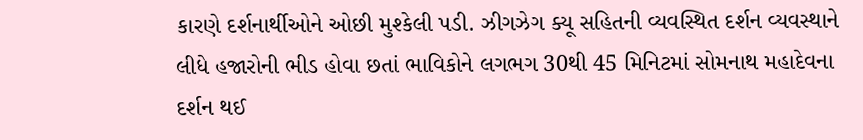કારણે દર્શનાર્થીઓને ઓછી મુશ્કેલી પડી. ઝીગઝેગ ક્યૂ સહિતની વ્યવસ્થિત દર્શન વ્યવસ્થાને લીધે હજારોની ભીડ હોવા છતાં ભાવિકોને લગભગ 30થી 45 મિનિટમાં સોમનાથ મહાદેવના દર્શન થઈ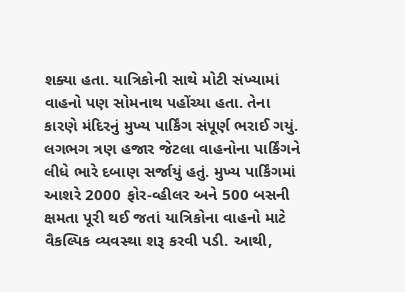શક્યા હતા. યાત્રિકોની સાથે મોટી સંખ્યામાં વાહનો પણ સોમનાથ પહોંચ્યા હતા. તેના કારણે મંદિરનું મુખ્ય પાર્કિંગ સંપૂર્ણ ભરાઈ ગયું. લગભગ ત્રણ હજાર જેટલા વાહનોના પાર્કિંગને લીધે ભારે દબાણ સર્જાયું હતું. મુખ્ય પાર્કિંગમાં આશરે 2000 ફોર-વ્હીલર અને 500 બસની ક્ષમતા પૂરી થઈ જતાં યાત્રિકોના વાહનો માટે વૈકલ્પિક વ્યવસ્થા શરૂ કરવી પડી. આથી,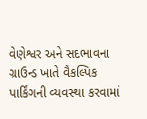વેણેશ્વર અને સદભાવના ગ્રાઉન્ડ ખાતે વૈકલ્પિક પાર્કિંગની વ્યવસ્થા કરવામાં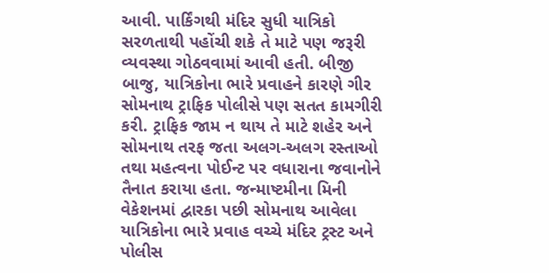આવી. પાર્કિંગથી મંદિર સુધી યાત્રિકો સરળતાથી પહોંચી શકે તે માટે પણ જરૂરી વ્યવસ્થા ગોઠવવામાં આવી હતી. બીજી બાજુ, યાત્રિકોના ભારે પ્રવાહને કારણે ગીર સોમનાથ ટ્રાફિક પોલીસે પણ સતત કામગીરી કરી. ટ્રાફિક જામ ન થાય તે માટે શહેર અને સોમનાથ તરફ જતા અલગ-અલગ રસ્તાઓ તથા મહત્વના પોઈન્ટ પર વધારાના જવાનોને તૈનાત કરાયા હતા. જન્માષ્ટમીના મિની વેકેશનમાં દ્વારકા પછી સોમનાથ આવેલા યાત્રિકોના ભારે પ્રવાહ વચ્ચે મંદિર ટ્રસ્ટ અને પોલીસ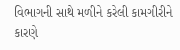વિભાગની સાથે મળીને કરેલી કામગીરીને કારણે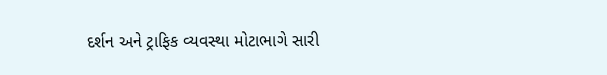દર્શન અને ટ્રાફિક વ્યવસ્થા મોટાભાગે સારી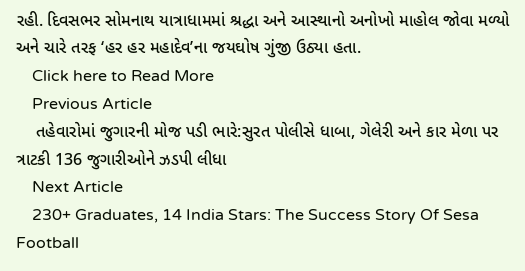રહી. દિવસભર સોમનાથ યાત્રાધામમાં શ્રદ્ધા અને આસ્થાનો અનોખો માહોલ જોવા મળ્યો અને ચારે તરફ ‘હર હર મહાદેવ’ના જયઘોષ ગુંજી ઉઠ્યા હતા.
    Click here to Read More
    Previous Article
    તહેવારોમાં જુગારની મોજ પડી ભારે:સુરત પોલીસે ધાબા, ગેલેરી અને કાર મેળા પર ત્રાટકી 136 જુગારીઓને ઝડપી લીધા
    Next Article
    230+ Graduates, 14 India Stars: The Success Story Of Sesa Football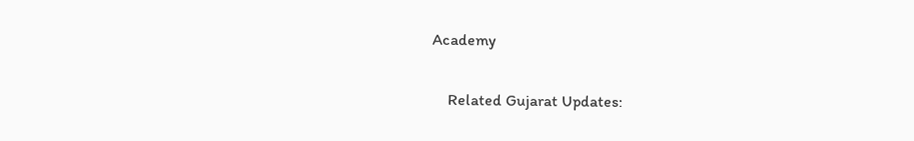Academy

    Related Gujarat Updates: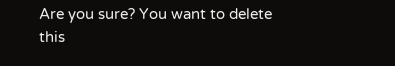Are you sure? You want to delete this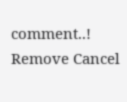comment..! Remove Cancel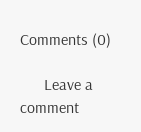Comments (0)

      Leave a comment